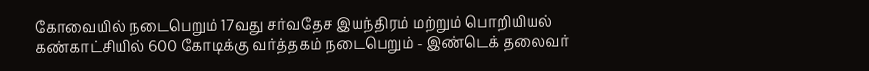கோவையில் நடைபெறும் 17வது சர்வதேச இயந்திரம் மற்றும் பொறியியல் கண்காட்சியில் 600 கோடிக்கு வர்த்தகம் நடைபெறும் - இண்டெக் தலைவர்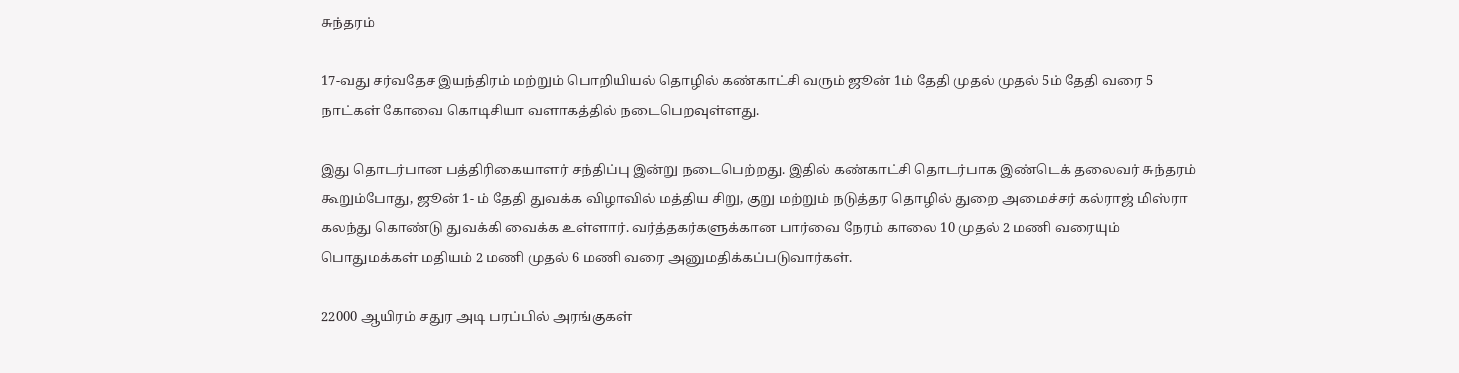சுந்தரம்

17-வது சர்வதேச இயந்திரம் மற்றும் பொறியியல் தொழில் கண்காட்சி வரும் ஜூன் 1ம் தேதி முதல் முதல் 5ம் தேதி வரை 5 நாட்கள் கோவை கொடிசியா வளாகத்தில் நடைபெறவுள்ளது.

இது தொடர்பான பத்திரிகையாளர் சந்திப்பு இன்று நடைபெற்றது. இதில் கண்காட்சி தொடர்பாக இண்டெக் தலைவர் சுந்தரம் கூறும்போது, ஜூன் 1- ம் தேதி துவக்க விழாவில் மத்திய சிறு, குறு மற்றும் நடுத்தர தொழில் துறை அமைச்சர் கல்ராஜ் மிஸ்ரா கலந்து கொண்டு துவக்கி வைக்க உள்ளார். வர்த்தகர்களுக்கான பார்வை நேரம் காலை 10 முதல் 2 மணி வரையும் பொதுமக்கள் மதியம் 2 மணி முதல் 6 மணி வரை அனுமதிக்கப்படுவார்கள்.

22000 ஆயிரம் சதுர அடி பரப்பில் அரங்குகள்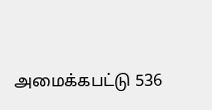அமைக்கபட்டு 536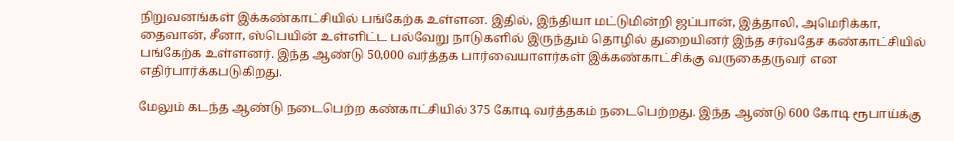நிறுவனங்கள் இக்கண்காட்சியில் பங்கேற்க உள்ளன. இதில், இந்தியா மட்டுமின்றி ஜப்பான், இத்தாலி, அமெரிக்கா, தைவான், சீனா, ஸ்பெயின் உள்ளிட்ட பல்வேறு நாடுகளில் இருந்தும் தொழில் துறையினர் இந்த சர்வதேச கண்காட்சியில் பங்கேற்க உள்ளனர். இந்த ஆண்டு 50,000 வர்த்தக பார்வையாளர்கள் இக்கண்காட்சிக்கு வருகைதருவர் என எதிர்பார்க்கபடுகிறது.

மேலும் கடந்த ஆண்டு நடைபெற்ற கண்காட்சியில் 375 கோடி வர்த்தகம் நடைபெற்றது. இந்த ஆண்டு 600 கோடி ரூபாய்க்கு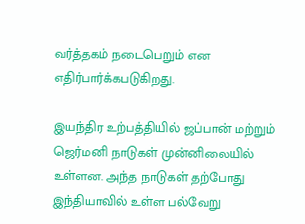வர்த்தகம் நடைபெறும் என எதிர்பார்க்கபடுகிறது.

இயந்திர உற்பத்தியில் ஜப்பான் மற்றும் ஜெர்மனி நாடுகள் முன்னிலையில் உள்ளன. அந்த நாடுகள் தற்போது இந்தியாவில் உள்ள பல்வேறு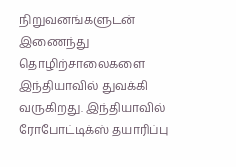நிறுவனங்களுடன் இணைந்து தொழிற்சாலைகளை இந்தியாவில் துவக்கி வருகிறது. இந்தியாவில் ரோபோட்டிக்ஸ் தயாரிப்பு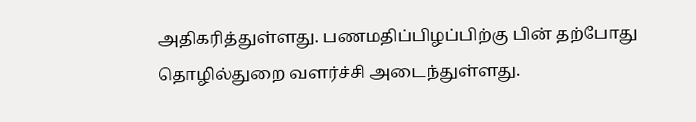அதிகரித்துள்ளது. பணமதிப்பிழப்பிற்கு பின் தற்போது தொழில்துறை வளர்ச்சி அடைந்துள்ளது.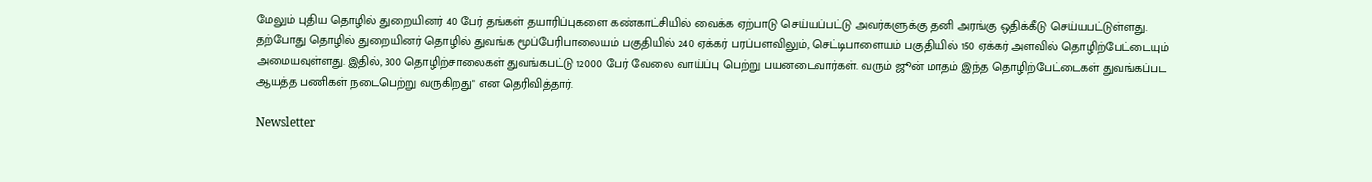மேலும் புதிய தொழில் துறையினர் 40 பேர் தங்கள் தயாரிப்புகளை கண்காட்சியில் வைக்க ஏற்பாடு செய்யப்பட்டு அவர்களுக்கு தனி அரங்கு ஒதிக்கீடு செய்யபட்டுள்ளது. தற்போது தொழில் துறையினர் தொழில் துவங்க மூப்பேரிபாலையம் பகுதியில் 240 ஏக்கர் பரப்பளவிலும், செட்டிபாளையம் பகுதியில் 150 ஏக்கர் அளவில் தொழிற்பேட்டையும் அமையவுள்ளது. இதில், 300 தொழிற்சாலைகள் துவங்கபட்டு 12000 பேர் வேலை வாய்ப்பு பெற்று பயனடைவார்கள். வரும் ஜூன் மாதம் இந்த தொழிற்பேட்டைகள் துவங்கப்பட ஆயத்த பணிகள் நடைபெற்று வருகிறது" என தெரிவித்தார்.

Newsletter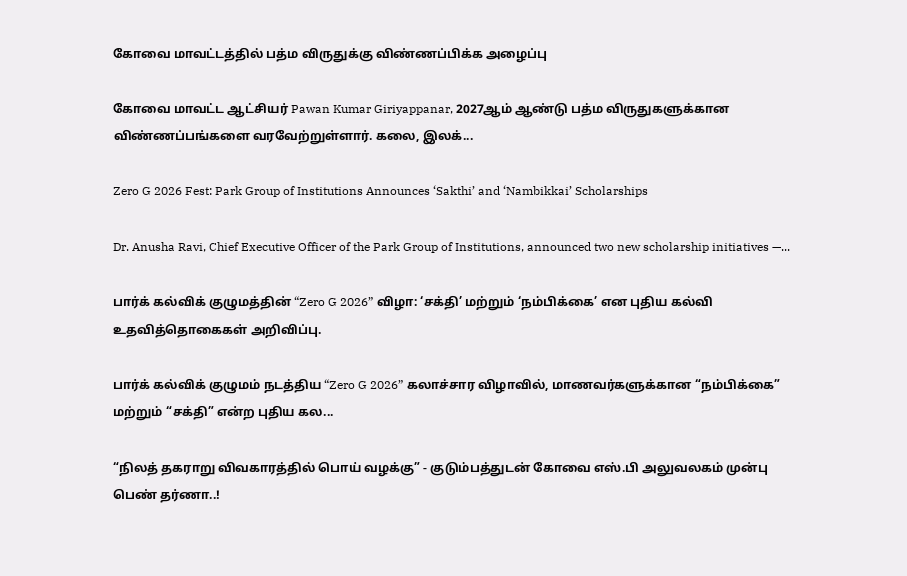கோவை மாவட்டத்தில் பத்ம விருதுக்கு விண்ணப்பிக்க அழைப்பு

கோவை மாவட்ட ஆட்சியர் Pawan Kumar Giriyappanar, 2027ஆம் ஆண்டு பத்ம விருதுகளுக்கான விண்ணப்பங்களை வரவேற்றுள்ளார். கலை, இலக்...

Zero G 2026 Fest: Park Group of Institutions Announces ‘Sakthi’ and ‘Nambikkai’ Scholarships

Dr. Anusha Ravi, Chief Executive Officer of the Park Group of Institutions, announced two new scholarship initiatives —...

பார்க் கல்விக் குழுமத்தின் “Zero G 2026” விழா: ‘சக்தி’ மற்றும் ‘நம்பிக்கை’ என புதிய கல்வி உதவித்தொகைகள் அறிவிப்பு.

பார்க் கல்விக் குழுமம் நடத்திய “Zero G 2026” கலாச்சார விழாவில், மாணவர்களுக்கான “நம்பிக்கை” மற்றும் “சக்தி” என்ற புதிய கல...

“நிலத் தகராறு விவகாரத்தில் பொய் வழக்கு” - குடும்பத்துடன் கோவை எஸ்.பி அலுவலகம் முன்பு பெண் தர்ணா..!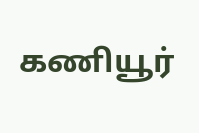கணியூர்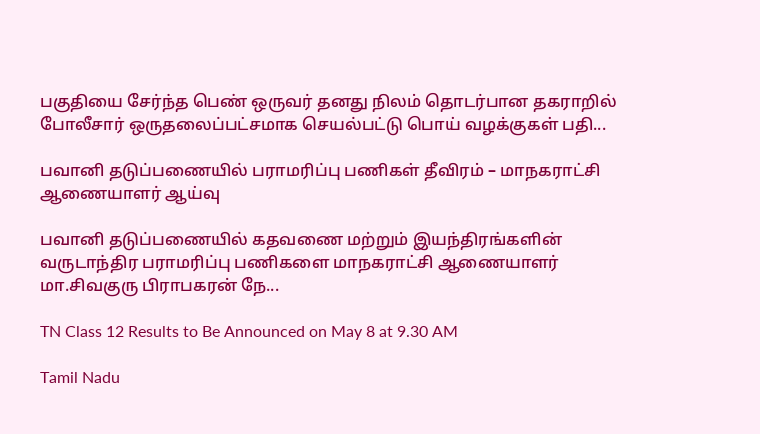பகுதியை சேர்ந்த பெண் ஒருவர் தனது நிலம் தொடர்பான தகராறில்  போலீசார் ஒருதலைப்பட்சமாக செயல்பட்டு பொய் வழக்குகள் பதி...

பவானி தடுப்பணையில் பராமரிப்பு பணிகள் தீவிரம் – மாநகராட்சி ஆணையாளர் ஆய்வு

பவானி தடுப்பணையில் கதவணை மற்றும் இயந்திரங்களின் வருடாந்திர பராமரிப்பு பணிகளை மாநகராட்சி ஆணையாளர் மா.சிவகுரு பிராபகரன் நே...

TN Class 12 Results to Be Announced on May 8 at 9.30 AM

Tamil Nadu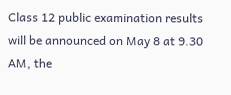Class 12 public examination results will be announced on May 8 at 9.30 AM, the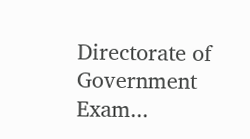Directorate of Government Exam...